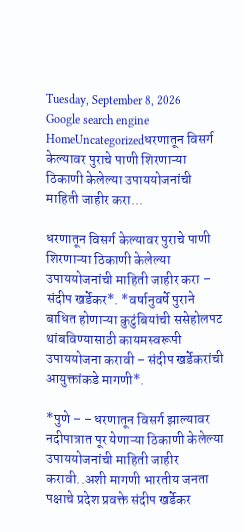Tuesday, September 8, 2026
Google search engine
HomeUncategorizedधरणातून विसर्ग केल्यावर पुराचे पाणी शिरणाऱ्या ठिकाणी केलेल्या उपाययोजनांची माहिती जाहीर करा...

धरणातून विसर्ग केल्यावर पुराचे पाणी शिरणाऱ्या ठिकाणी केलेल्या उपाययोजनांची माहिती जाहीर करा – संदीप खर्डेकर*. *वर्षानुवर्षे पुराने बाधित होणाऱ्या कुटुंबियांची ससेहोलपट थांबविण्यासाठी कायमस्वरूपी उपाययोजना करावी – संदीप खर्डेकरांची आयुक्तांकडे मागणी*.

*पुणे – – धरणातून विसर्ग झाल्यावर नदीपात्रात पूर येणाऱ्या ठिकाणी केलेल्या उपाययोजनांची माहिती जाहीर करावी..अशी मागणी भारतीय जनता पक्षाचे प्रदेश प्रवक्ते संदीप खर्डेकर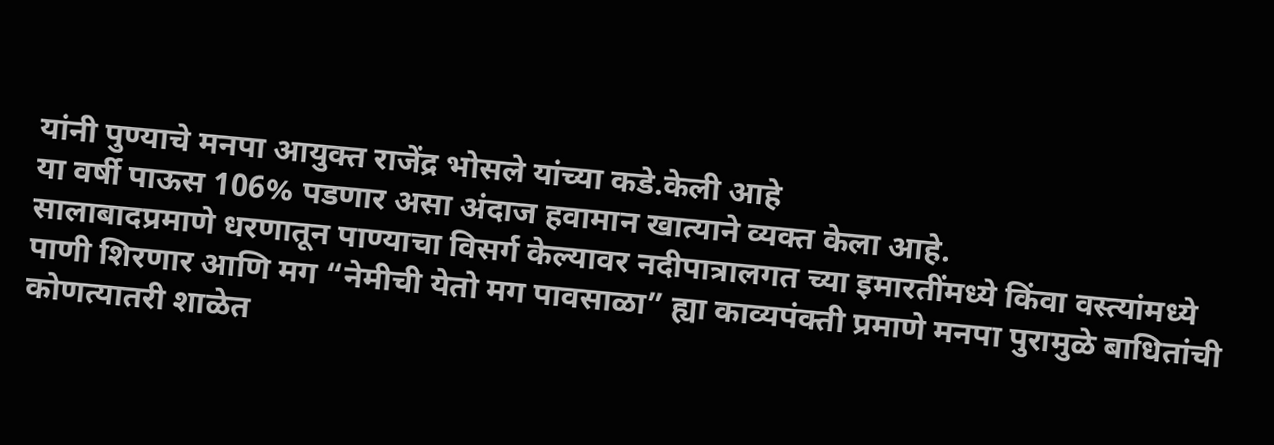यांनी पुण्याचे मनपा आयुक्त राजेंद्र भोसले यांच्या कडे.केली आहे
या वर्षी पाऊस 106% पडणार असा अंदाज हवामान खात्याने व्यक्त केला आहे.
सालाबादप्रमाणे धरणातून पाण्याचा विसर्ग केल्यावर नदीपात्रालगत च्या इमारतींमध्ये किंवा वस्त्यांमध्ये पाणी शिरणार आणि मग “नेमीची येतो मग पावसाळा” ह्या काव्यपंक्ती प्रमाणे मनपा पुरामुळे बाधितांची कोणत्यातरी शाळेत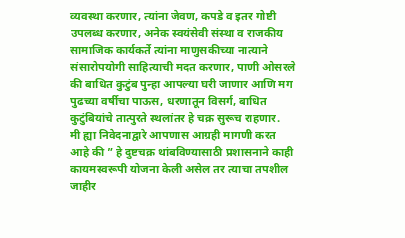व्यवस्था करणार, त्यांना जेवण, कपडे व इतर गोष्टी उपलब्ध करणार, अनेक स्वयंसेवी संस्था व राजकीय सामाजिक कार्यकर्ते त्यांना माणुसकीच्या नात्याने संसारोपयोगी साहित्याची मदत करणार, पाणी ओसरले की बाधित कुटुंब पुन्हा आपल्या घरी जाणार आणि मग पुढच्या वर्षीचा पाऊस, धरणातून विसर्ग, बाधित कुटुंबियांचे तात्पुरते स्थलांतर हे चक्र सुरूच राहणार.
मी ह्या निवेदनाद्वारे आपणास आग्रही मागणी करत आहे की ” हे दुष्टचक्र थांबविण्यासाठी प्रशासनाने काही कायमस्वरूपी योजना केली असेल तर त्याचा तपशील जाहीर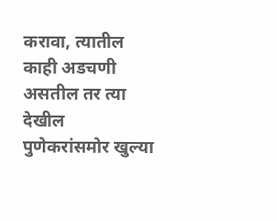करावा, त्यातील काही अडचणी असतील तर त्या देखील पुणेकरांसमोर खुल्या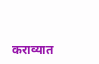कराव्यात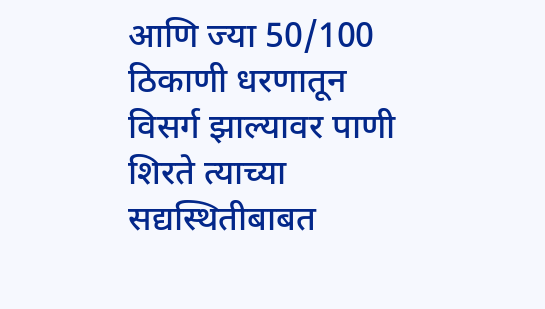आणि ज्या 50/100 ठिकाणी धरणातून विसर्ग झाल्यावर पाणी शिरते त्याच्या सद्यस्थितीबाबत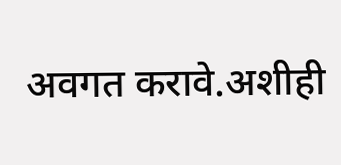अवगत करावे.अशीही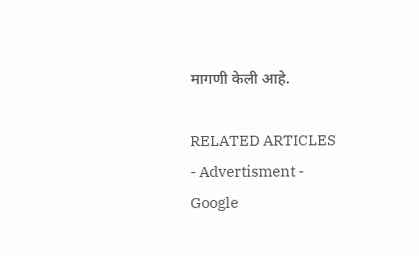मागणी केली आहे.

RELATED ARTICLES
- Advertisment -
Google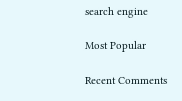search engine

Most Popular

Recent Comments